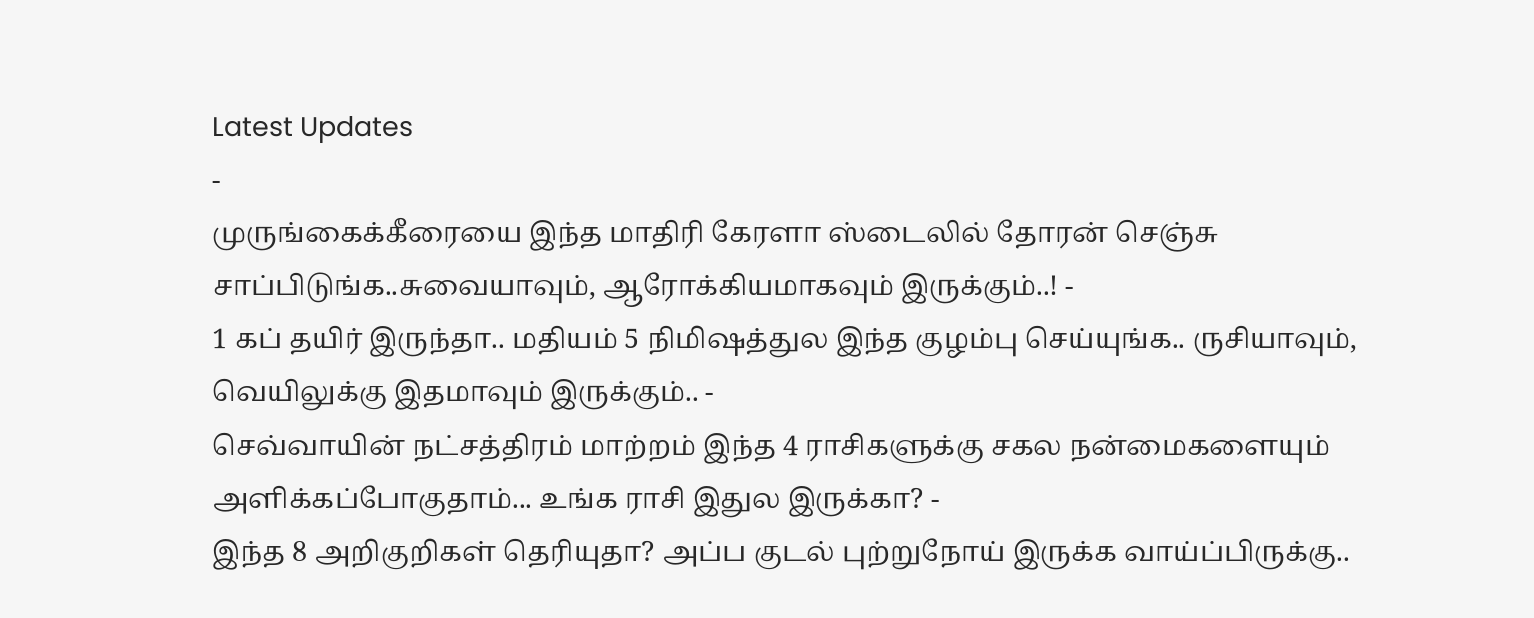Latest Updates
-
முருங்கைக்கீரையை இந்த மாதிரி கேரளா ஸ்டைலில் தோரன் செஞ்சு சாப்பிடுங்க..சுவையாவும், ஆரோக்கியமாகவும் இருக்கும்..! -
1 கப் தயிர் இருந்தா.. மதியம் 5 நிமிஷத்துல இந்த குழம்பு செய்யுங்க.. ருசியாவும், வெயிலுக்கு இதமாவும் இருக்கும்.. -
செவ்வாயின் நட்சத்திரம் மாற்றம் இந்த 4 ராசிகளுக்கு சகல நன்மைகளையும் அளிக்கப்போகுதாம்... உங்க ராசி இதுல இருக்கா? -
இந்த 8 அறிகுறிகள் தெரியுதா? அப்ப குடல் புற்றுநோய் இருக்க வாய்ப்பிருக்கு..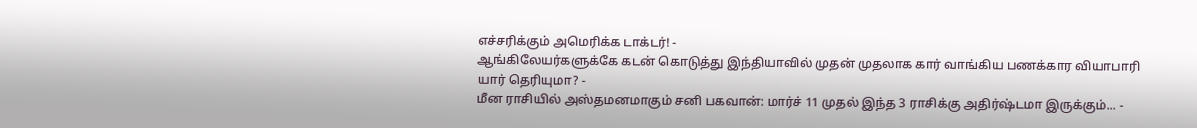எச்சரிக்கும் அமெரிக்க டாக்டர்! -
ஆங்கிலேயர்களுக்கே கடன் கொடுத்து இந்தியாவில் முதன் முதலாக கார் வாங்கிய பணக்கார வியாபாரி யார் தெரியுமா? -
மீன ராசியில் அஸ்தமனமாகும் சனி பகவான்: மார்ச் 11 முதல் இந்த 3 ராசிக்கு அதிர்ஷ்டமா இருக்கும்... -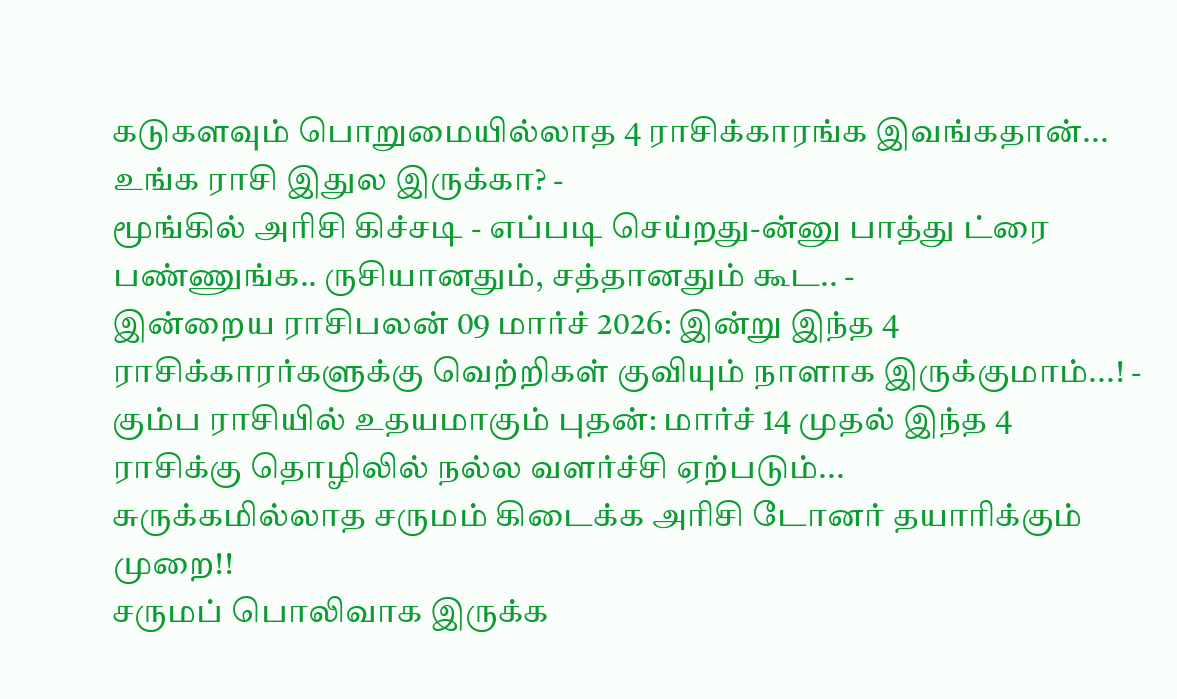கடுகளவும் பொறுமையில்லாத 4 ராசிக்காரங்க இவங்கதான்... உங்க ராசி இதுல இருக்கா? -
மூங்கில் அரிசி கிச்சடி - எப்படி செய்றது-ன்னு பாத்து ட்ரை பண்ணுங்க.. ருசியானதும், சத்தானதும் கூட.. -
இன்றைய ராசிபலன் 09 மார்ச் 2026: இன்று இந்த 4 ராசிக்காரர்களுக்கு வெற்றிகள் குவியும் நாளாக இருக்குமாம்...! -
கும்ப ராசியில் உதயமாகும் புதன்: மார்ச் 14 முதல் இந்த 4 ராசிக்கு தொழிலில் நல்ல வளர்ச்சி ஏற்படும்...
சுருக்கமில்லாத சருமம் கிடைக்க அரிசி டோனர் தயாரிக்கும் முறை!!
சருமப் பொலிவாக இருக்க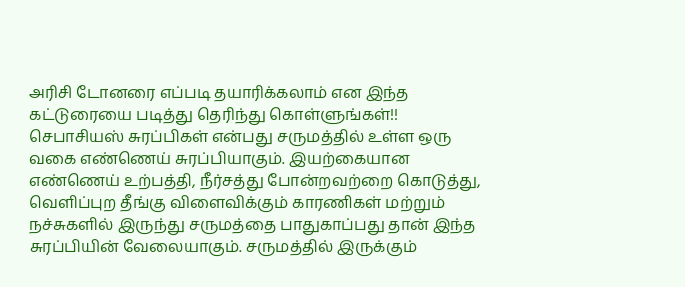அரிசி டோனரை எப்படி தயாரிக்கலாம் என இந்த கட்டுரையை படித்து தெரிந்து கொள்ளுங்கள்!!
செபாசியஸ் சுரப்பிகள் என்பது சருமத்தில் உள்ள ஒரு வகை எண்ணெய் சுரப்பியாகும். இயற்கையான எண்ணெய் உற்பத்தி, நீர்சத்து போன்றவற்றை கொடுத்து, வெளிப்புற தீங்கு விளைவிக்கும் காரணிகள் மற்றும் நச்சுகளில் இருந்து சருமத்தை பாதுகாப்பது தான் இந்த சுரப்பியின் வேலையாகும். சருமத்தில் இருக்கும்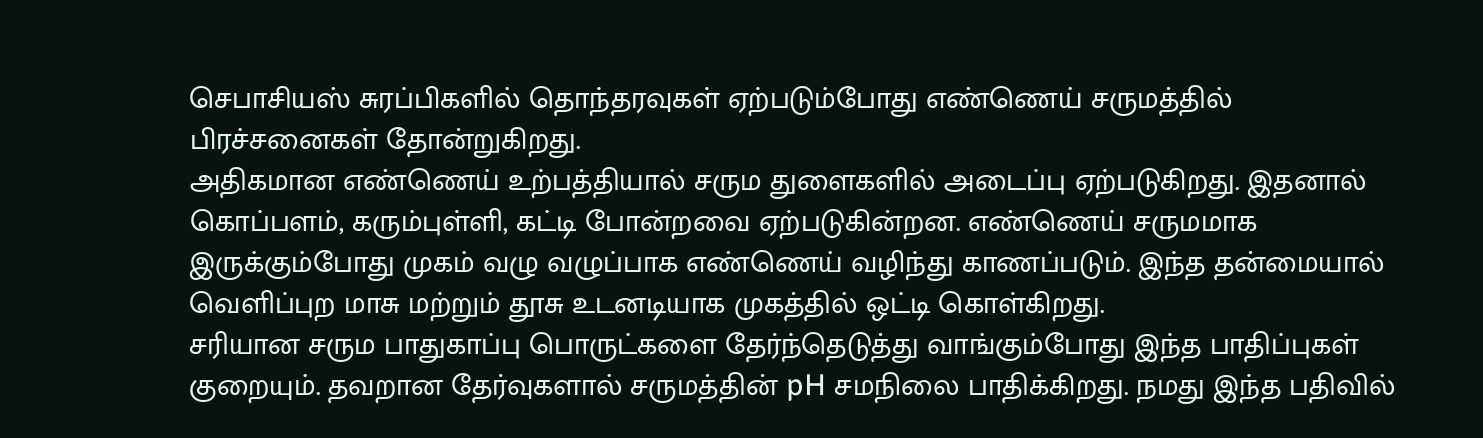செபாசியஸ் சுரப்பிகளில் தொந்தரவுகள் ஏற்படும்போது எண்ணெய் சருமத்தில் பிரச்சனைகள் தோன்றுகிறது.
அதிகமான எண்ணெய் உற்பத்தியால் சரும துளைகளில் அடைப்பு ஏற்படுகிறது. இதனால் கொப்பளம், கரும்புள்ளி, கட்டி போன்றவை ஏற்படுகின்றன. எண்ணெய் சருமமாக இருக்கும்போது முகம் வழு வழுப்பாக எண்ணெய் வழிந்து காணப்படும். இந்த தன்மையால் வெளிப்புற மாசு மற்றும் தூசு உடனடியாக முகத்தில் ஒட்டி கொள்கிறது.
சரியான சரும பாதுகாப்பு பொருட்களை தேர்ந்தெடுத்து வாங்கும்போது இந்த பாதிப்புகள் குறையும். தவறான தேர்வுகளால் சருமத்தின் pH சமநிலை பாதிக்கிறது. நமது இந்த பதிவில்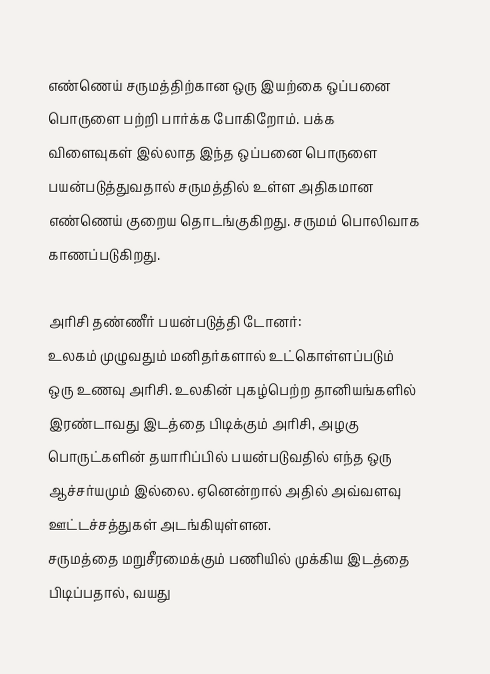எண்ணெய் சருமத்திற்கான ஒரு இயற்கை ஒப்பனை பொருளை பற்றி பார்க்க போகிறோம். பக்க விளைவுகள் இல்லாத இந்த ஒப்பனை பொருளை பயன்படுத்துவதால் சருமத்தில் உள்ள அதிகமான எண்ணெய் குறைய தொடங்குகிறது. சருமம் பொலிவாக காணப்படுகிறது.

அரிசி தண்ணீர் பயன்படுத்தி டோனர்:
உலகம் முழுவதும் மனிதர்களால் உட்கொள்ளப்படும் ஒரு உணவு அரிசி. உலகின் புகழ்பெற்ற தானியங்களில் இரண்டாவது இடத்தை பிடிக்கும் அரிசி, அழகு பொருட்களின் தயாரிப்பில் பயன்படுவதில் எந்த ஒரு ஆச்சர்யமும் இல்லை. ஏனென்றால் அதில் அவ்வளவு ஊட்டச்சத்துகள் அடங்கியுள்ளன.
சருமத்தை மறுசீரமைக்கும் பணியில் முக்கிய இடத்தை பிடிப்பதால், வயது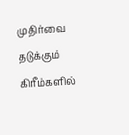முதிர்வை தடுக்கும் கிரீம்களில்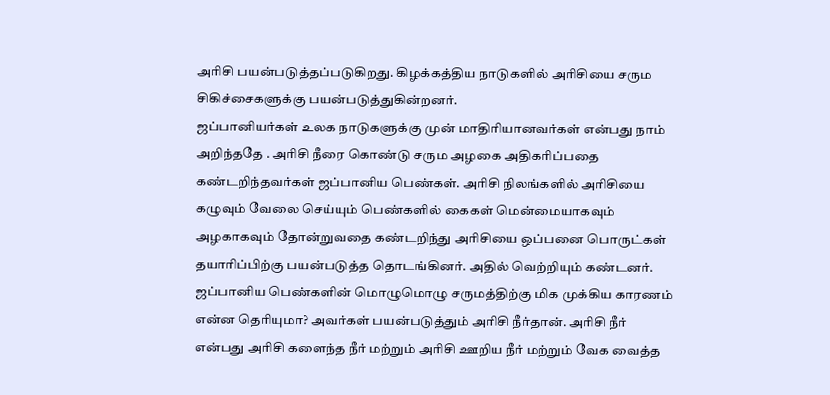அரிசி பயன்படுத்தப்படுகிறது. கிழக்கத்திய நாடுகளில் அரிசியை சரும சிகிச்சைகளுக்கு பயன்படுத்துகின்றனர்.
ஜப்பானியர்கள் உலக நாடுகளுக்கு முன் மாதிரியானவர்கள் என்பது நாம் அறிந்ததே . அரிசி நீரை கொண்டு சரும அழகை அதிகரிப்பதை கண்டறிந்தவர்கள் ஜப்பானிய பெண்கள். அரிசி நிலங்களில் அரிசியை கழுவும் வேலை செய்யும் பெண்களில் கைகள் மென்மையாகவும் அழகாகவும் தோன்றுவதை கண்டறிந்து அரிசியை ஒப்பனை பொருட்கள் தயாரிப்பிற்கு பயன்படுத்த தொடங்கினர். அதில் வெற்றியும் கண்டனர்.
ஜப்பானிய பெண்களின் மொழுமொழு சருமத்திற்கு மிக முக்கிய காரணம் என்ன தெரியுமா? அவர்கள் பயன்படுத்தும் அரிசி நீர்தான். அரிசி நீர் என்பது அரிசி களைந்த நீர் மற்றும் அரிசி ஊறிய நீர் மற்றும் வேக வைத்த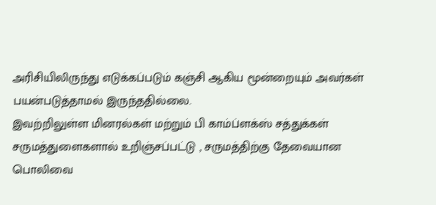அரிசியிலிருந்து எடுக்கப்படும் கஞ்சி ஆகிய மூன்றையும் அவர்கள் பயன்படுத்தாமல் இருந்ததில்லை.
இவற்றிலுள்ள மினரல்கள் மற்றும் பி காம்ப்ளக்ஸ் சத்துக்கள் சருமத்துளைகளால் உறிஞ்சப்பட்டு , சருமத்திற்கு தேவையான பொலிவை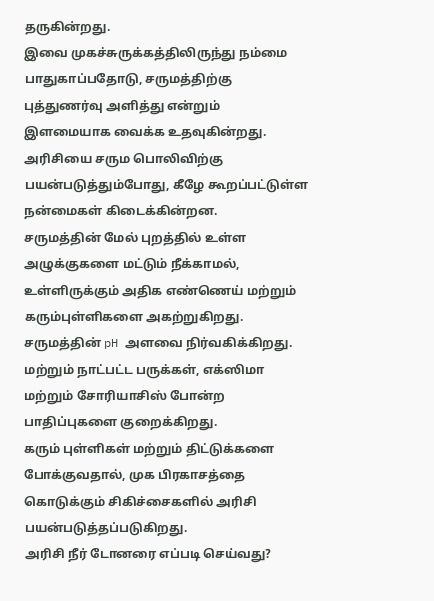தருகின்றது.
இவை முகச்சுருக்கத்திலிருந்து நம்மை பாதுகாப்பதோடு, சருமத்திற்கு புத்துணர்வு அளித்து என்றும் இளமையாக வைக்க உதவுகின்றது.
அரிசியை சரும பொலிவிற்கு பயன்படுத்தும்போது, கீழே கூறப்பட்டுள்ள நன்மைகள் கிடைக்கின்றன.
சருமத்தின் மேல் புறத்தில் உள்ள அழுக்குகளை மட்டும் நீக்காமல், உள்ளிருக்கும் அதிக எண்ணெய் மற்றும் கரும்புள்ளிகளை அகற்றுகிறது.
சருமத்தின் pH அளவை நிர்வகிக்கிறது. மற்றும் நாட்பட்ட பருக்கள், எக்ஸிமா மற்றும் சோரியாசிஸ் போன்ற பாதிப்புகளை குறைக்கிறது.
கரும் புள்ளிகள் மற்றும் திட்டுக்களை போக்குவதால், முக பிரகாசத்தை கொடுக்கும் சிகிச்சைகளில் அரிசி பயன்படுத்தப்படுகிறது.
அரிசி நீர் டோனரை எப்படி செய்வது?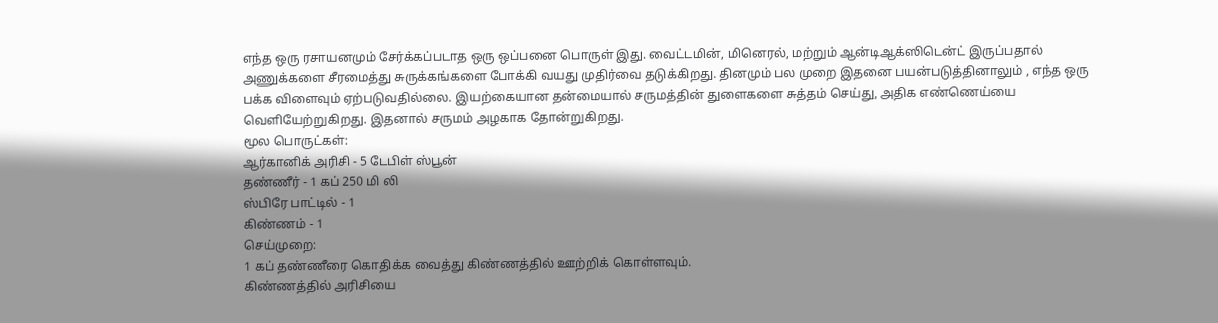எந்த ஒரு ரசாயனமும் சேர்க்கப்படாத ஒரு ஒப்பனை பொருள் இது. வைட்டமின், மினெரல், மற்றும் ஆன்டிஆக்ஸிடென்ட் இருப்பதால் அணுக்களை சீரமைத்து சுருக்கங்களை போக்கி வயது முதிர்வை தடுக்கிறது. தினமும் பல முறை இதனை பயன்படுத்தினாலும் , எந்த ஒரு பக்க விளைவும் ஏற்படுவதில்லை. இயற்கையான தன்மையால் சருமத்தின் துளைகளை சுத்தம் செய்து, அதிக எண்ணெய்யை வெளியேற்றுகிறது. இதனால் சருமம் அழகாக தோன்றுகிறது.
மூல பொருட்கள்:
ஆர்கானிக் அரிசி - 5 டேபிள் ஸ்பூன்
தண்ணீர் - 1 கப் 250 மி லி
ஸ்பிரே பாட்டில் - 1
கிண்ணம் - 1
செய்முறை:
1 கப் தண்ணீரை கொதிக்க வைத்து கிண்ணத்தில் ஊற்றிக் கொள்ளவும்.
கிண்ணத்தில் அரிசியை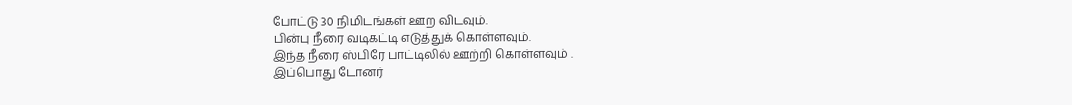போட்டு 30 நிமிடங்கள் ஊற விடவும்.
பின்பு நீரை வடிகட்டி எடுத்துக் கொள்ளவும்.
இந்த நீரை ஸ்பிரே பாட்டிலில் ஊற்றி கொள்ளவும் .
இப்பொது டோனர்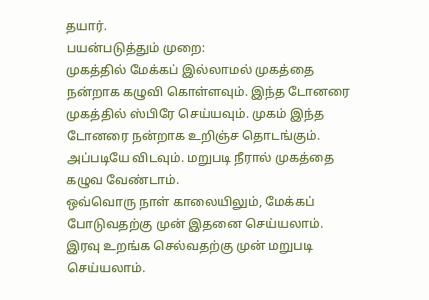தயார்.
பயன்படுத்தும் முறை:
முகத்தில் மேக்கப் இல்லாமல் முகத்தை நன்றாக கழுவி கொள்ளவும். இந்த டோனரை முகத்தில் ஸ்பிரே செய்யவும். முகம் இந்த டோனரை நன்றாக உறிஞ்ச தொடங்கும். அப்படியே விடவும். மறுபடி நீரால் முகத்தை கழுவ வேண்டாம்.
ஒவ்வொரு நாள் காலையிலும், மேக்கப் போடுவதற்கு முன் இதனை செய்யலாம். இரவு உறங்க செல்வதற்கு முன் மறுபடி செய்யலாம்.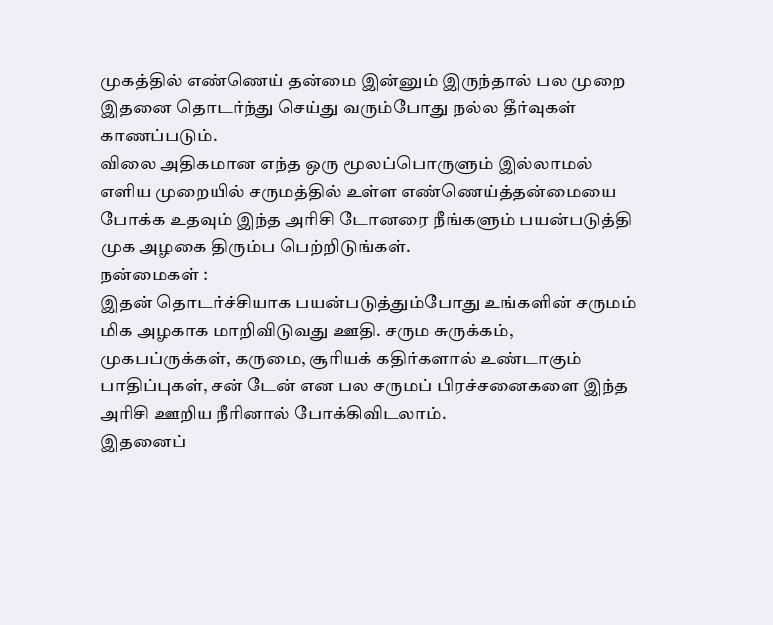முகத்தில் எண்ணெய் தன்மை இன்னும் இருந்தால் பல முறை இதனை தொடர்ந்து செய்து வரும்போது நல்ல தீர்வுகள் காணப்படும்.
விலை அதிகமான எந்த ஒரு மூலப்பொருளும் இல்லாமல் எளிய முறையில் சருமத்தில் உள்ள எண்ணெய்த்தன்மையை போக்க உதவும் இந்த அரிசி டோனரை நீங்களும் பயன்படுத்தி முக அழகை திரும்ப பெற்றிடுங்கள்.
நன்மைகள் :
இதன் தொடர்ச்சியாக பயன்படுத்தும்போது உங்களின் சருமம் மிக அழகாக மாறிவிடுவது ஊதி. சரும சுருக்கம், முகபப்ருக்கள், கருமை, சூரியக் கதிர்களால் உண்டாகும் பாதிப்புகள், சன் டேன் என பல சருமப் பிரச்சனைகளை இந்த அரிசி ஊறிய நீரினால் போக்கிவிடலாம்.
இதனைப்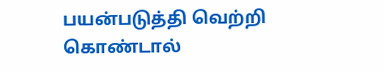பயன்படுத்தி வெற்றி கொண்டால்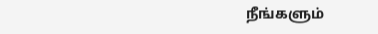நீங்களும்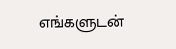எங்களுடன்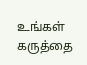உங்கள் கருத்தை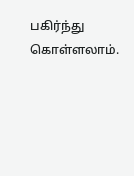பகிர்ந்து கொள்ளலாம்.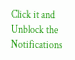Click it and Unblock the Notifications